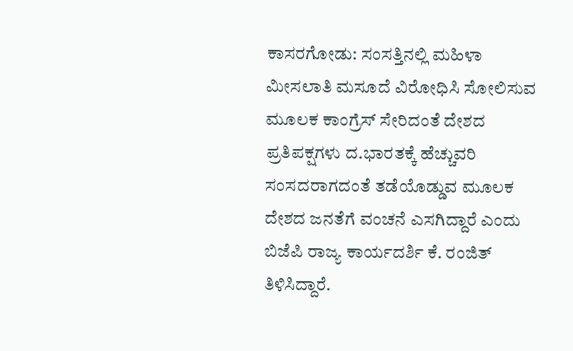ಕಾಸರಗೋಡು: ಸಂಸತ್ತಿನಲ್ಲಿ ಮಹಿಳಾ ಮೀಸಲಾತಿ ಮಸೂದೆ ವಿರೋಧಿಸಿ ಸೋಲಿಸುವ ಮೂಲಕ ಕಾಂಗ್ರೆಸ್ ಸೇರಿದಂತೆ ದೇಶದ ಪ್ರತಿಪಕ್ಷಗಳು ದ.ಭಾರತಕ್ಕೆ ಹೆಚ್ಚುವರಿ ಸಂಸದರಾಗದಂತೆ ತಡೆಯೊಡ್ಡುವ ಮೂಲಕ ದೇಶದ ಜನತೆಗೆ ವಂಚನೆ ಎಸಗಿದ್ದಾರೆ ಎಂದು ಬಿಜೆಪಿ ರಾಜ್ಯ ಕಾರ್ಯದರ್ಶಿ ಕೆ. ರಂಜಿತ್ ತಿಳಿಸಿದ್ದಾರೆ.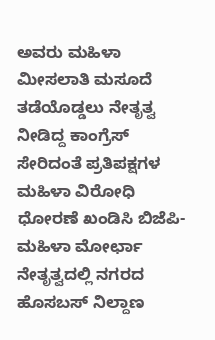ಅವರು ಮಹಿಳಾ ಮೀಸಲಾತಿ ಮಸೂದೆ ತಡೆಯೊಡ್ಡಲು ನೇತೃತ್ವ ನೀಡಿದ್ದ ಕಾಂಗ್ರೆಸ್ ಸೇರಿದಂತೆ ಪ್ರತಿಪಕ್ಷಗಳ ಮಹಿಳಾ ವಿರೋಧಿ ಧೋರಣೆ ಖಂಡಿಸಿ ಬಿಜೆಪಿ-ಮಹಿಳಾ ಮೋರ್ಛಾ ನೇತೃತ್ವದಲ್ಲಿ ನಗರದ ಹೊಸಬಸ್ ನಿಲ್ದಾಣ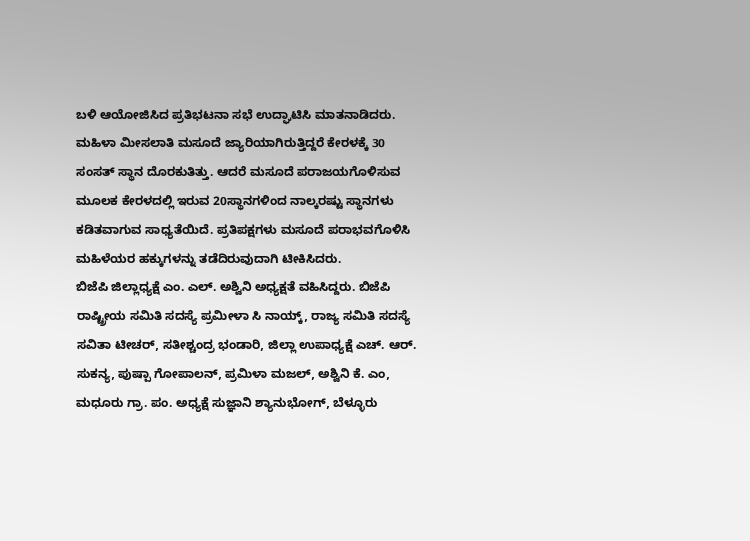ಬಳಿ ಆಯೋಜಿಸಿದ ಪ್ರತಿಭಟನಾ ಸಭೆ ಉದ್ಘಾಟಿಸಿ ಮಾತನಾಡಿದರು.
ಮಹಿಳಾ ಮೀಸಲಾತಿ ಮಸೂದೆ ಜ್ಯಾರಿಯಾಗಿರುತ್ತಿದ್ದರೆ ಕೇರಳಕ್ಕೆ 30 ಸಂಸತ್ ಸ್ಥಾನ ದೊರಕುತಿತ್ತು. ಆದರೆ ಮಸೂದೆ ಪರಾಜಯಗೊಳಿಸುವ ಮೂಲಕ ಕೇರಳದಲ್ಲಿ ಇರುವ 20ಸ್ಥಾನಗಳಿಂದ ನಾಲ್ಕರಷ್ಟು ಸ್ಥಾನಗಳು ಕಡಿತವಾಗುವ ಸಾಧ್ಯತೆಯಿದೆ. ಪ್ರತಿಪಕ್ಷಗಳು ಮಸೂದೆ ಪರಾಭವಗೊಳಿಸಿ ಮಹಿಳೆಯರ ಹಕ್ಕುಗಳನ್ನು ತಡೆದಿರುವುದಾಗಿ ಟೀಕಿಸಿದರು.
ಬಿಜೆಪಿ ಜಿಲ್ಲಾಧ್ಯಕ್ಷೆ ಎಂ. ಎಲ್. ಅಶ್ವಿನಿ ಅಧ್ಯಕ್ಷತೆ ವಹಿಸಿದ್ದರು. ಬಿಜೆಪಿ ರಾಷ್ಟ್ರೀಯ ಸಮಿತಿ ಸದಸ್ಯೆ ಪ್ರಮೀಳಾ ಸಿ ನಾಯ್ಕ್, ರಾಜ್ಯ ಸಮಿತಿ ಸದಸ್ಯೆ ಸವಿತಾ ಟೀಚರ್, ಸತೀಶ್ಚಂದ್ರ ಭಂಡಾರಿ, ಜಿಲ್ಲಾ ಉಪಾಧ್ಯಕ್ಷೆ ಎಚ್. ಆರ್. ಸುಕನ್ಯ, ಪುಷ್ಪಾ ಗೋಪಾಲನ್, ಪ್ರಮಿಳಾ ಮಜಲ್, ಅಶ್ವಿನಿ ಕೆ. ಎಂ, ಮಧೂರು ಗ್ರಾ. ಪಂ. ಅಧ್ಯಕ್ಷೆ ಸುಜ್ಞಾನಿ ಶ್ಯಾನುಭೋಗ್, ಬೆಳ್ಳೂರು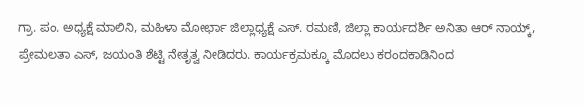ಗ್ರಾ. ಪಂ. ಅಧ್ಯಕ್ಷೆ ಮಾಲಿನಿ, ಮಹಿಳಾ ಮೋರ್ಛಾ ಜಿಲ್ಲಾಧ್ಯಕ್ಷೆ ಎಸ್. ರಮಣಿ, ಜಿಲ್ಲಾ ಕಾರ್ಯದರ್ಶಿ ಅನಿತಾ ಆರ್ ನಾಯ್ಕ್, ಪ್ರೇಮಲತಾ ಎಸ್, ಜಯಂತಿ ಶೆಟ್ಟಿ ನೇತೃತ್ವ ನೀಡಿದರು. ಕಾರ್ಯಕ್ರಮಕ್ಕೂ ಮೊದಲು ಕರಂದಕಾಡಿನಿಂದ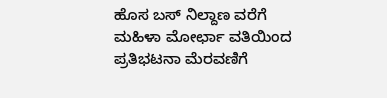ಹೊಸ ಬಸ್ ನಿಲ್ದಾಣ ವರೆಗೆ ಮಹಿಳಾ ಮೋರ್ಛಾ ವತಿಯಿಂದ ಪ್ರತಿಭಟನಾ ಮೆರವಣಿಗೆ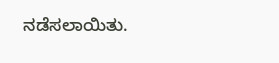ನಡೆಸಲಾಯಿತು.